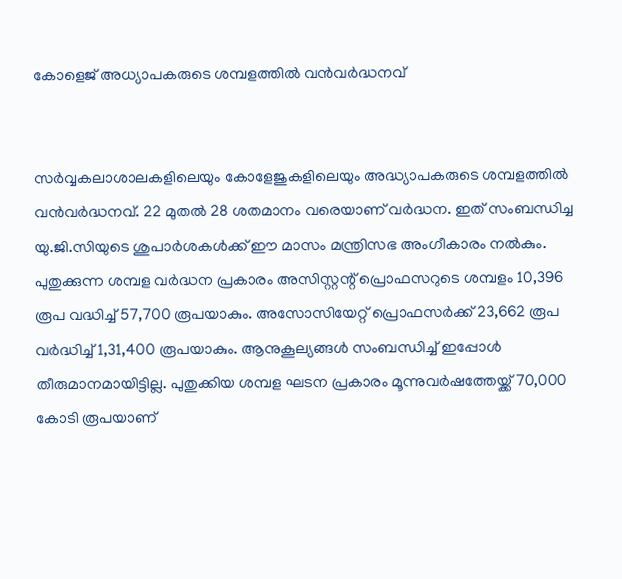കോളെജ് അധ്യാപകരുടെ ശമ്പളത്തില്‍ വന്‍വര്‍ദ്ധനവ്


സര്‍വ്വകലാശാലകളിലെയും കോളേജുകളിലെയും അദ്ധ്യാപകരുടെ ശമ്പളത്തില്‍ വന്‍വര്‍ദ്ധനവ്. 22 മുതല്‍ 28 ശതമാനം വരെയാണ് വര്‍ദ്ധന. ഇത് സംബന്ധിച്ച യു.ജി.സിയുടെ ശുപാര്‍ശകള്‍ക്ക് ഈ മാസം മന്ത്രിസഭ അംഗീകാരം നല്‍കും.
പുതുക്കുന്ന ശമ്പള വര്‍ദ്ധന പ്രകാരം അസിസ്റ്റന്റ് പ്രൊഫസറുടെ ശമ്പളം 10,396 രൂപ വദ്ധിച്ച് 57,700 രൂപയാകും. അസോസിയേറ്റ് പ്രൊഫസര്‍ക്ക് 23,662 രൂപ വര്‍ദ്ധിച്ച് 1,31,400 രൂപയാകും. ആനുകൂല്യങ്ങള്‍ സംബന്ധിച്ച് ഇപ്പോള്‍ തീരുമാനമായിട്ടില്ല. പുതുക്കിയ ശമ്പള ഘടന പ്രകാരം മൂന്നുവര്‍ഷത്തേയ്ക്ക് 70,000 കോടി രൂപയാണ്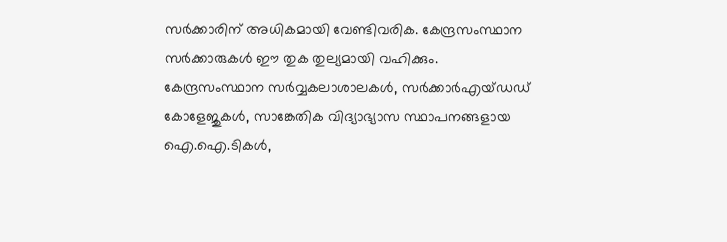സര്‍ക്കാരിന് അധികമായി വേണ്ടിവരിക. കേന്ദ്രസംസ്ഥാന സര്‍ക്കാരുകള്‍ ഈ തുക തുല്യമായി വഹിക്കും.
കേന്ദ്രസംസ്ഥാന സര്‍വ്വകലാശാലകള്‍, സര്‍ക്കാര്‍എയ്ഡഡ് കോളേജുകള്‍, സാങ്കേതിക വിദ്യാഭ്യാസ സ്ഥാപനങ്ങളായ ഐ.ഐ.ടികള്‍,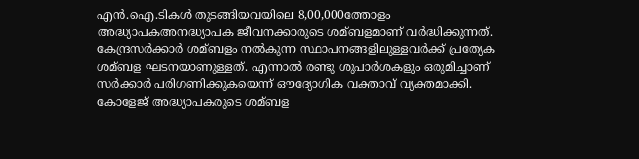എന്‍.ഐ.ടികള്‍ തുടങ്ങിയവയിലെ 8,00,000ത്തോളം അദ്ധ്യാപകഅനദ്ധ്യാപക ജീവനക്കാരുടെ ശമ്ബളമാണ് വര്‍ദ്ധിക്കുന്നത്. കേന്ദ്രസര്‍ക്കാര്‍ ശമ്ബളം നല്‍കുന്ന സ്ഥാപനങ്ങളിലുള്ളവര്‍ക്ക് പ്രത്യേക ശമ്ബള ഘടനയാണുള്ളത്. എന്നാല്‍ രണ്ടു ശുപാര്‍ശകളും ഒരുമിച്ചാണ് സര്‍ക്കാര്‍ പരിഗണിക്കുകയെന്ന് ഔദ്യോഗിക വക്താവ് വ്യക്തമാക്കി.
കോളേജ് അദ്ധ്യാപകരുടെ ശമ്ബള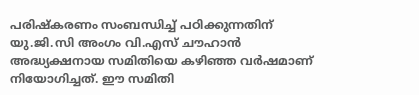പരിഷ്‌കരണം സംബന്ധിച്ച് പഠിക്കുന്നതിന് യു.ജി.സി അംഗം വി.എസ് ചൗഹാന്‍ അദ്ധ്യക്ഷനായ സമിതിയെ കഴിഞ്ഞ വര്‍ഷമാണ് നിയോഗിച്ചത്. ഈ സമിതി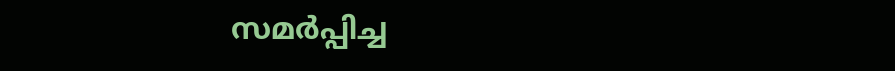സമര്‍പ്പിച്ച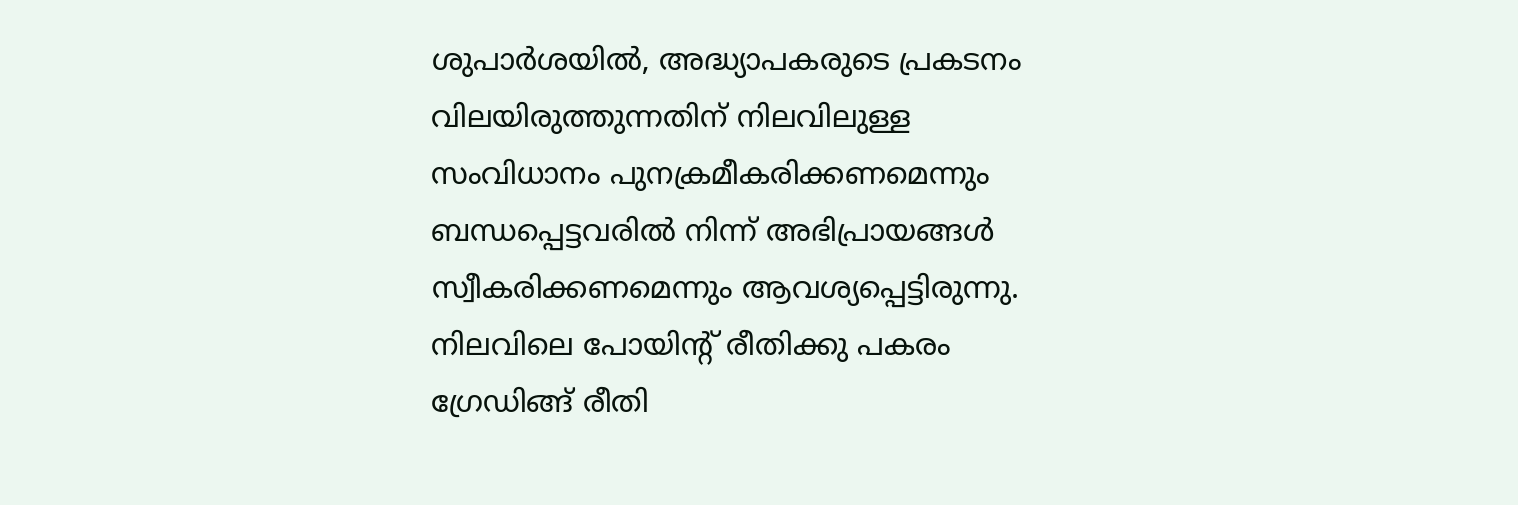ശുപാര്‍ശയില്‍, അദ്ധ്യാപകരുടെ പ്രകടനം വിലയിരുത്തുന്നതിന് നിലവിലുള്ള സംവിധാനം പുനക്രമീകരിക്കണമെന്നും ബന്ധപ്പെട്ടവരില്‍ നിന്ന് അഭിപ്രായങ്ങള്‍ സ്വീകരിക്കണമെന്നും ആവശ്യപ്പെട്ടിരുന്നു. നിലവിലെ പോയിന്റ് രീതിക്കു പകരം ഗ്രേഡിങ്ങ് രീതി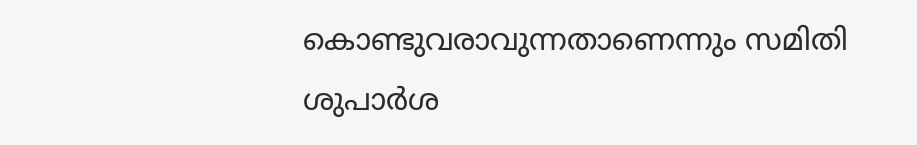കൊണ്ടുവരാവുന്നതാണെന്നും സമിതി ശുപാര്‍ശ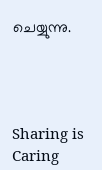ചെയ്യുന്നു.




Sharing is Caring